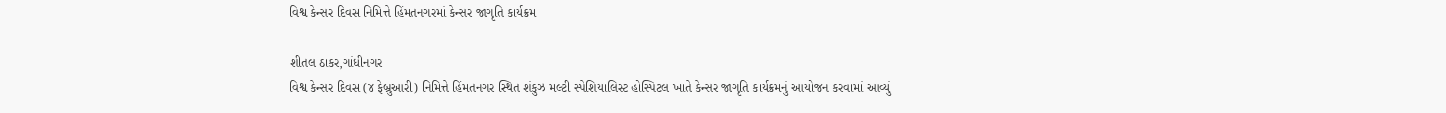વિશ્વ કેન્સર દિવસ નિમિત્તે હિંમતનગરમાં કેન્સર જાગૃતિ કાર્યક્રમ

શીતલ ઠાકર,ગાંધીનગર
વિશ્વ કેન્સર દિવસ (૪ ફેબ્રુઆરી) નિમિત્તે હિંમતનગર સ્થિત શંકુઝ મલ્ટી સ્પેશિયાલિસ્ટ હોસ્પિટલ ખાતે કેન્સર જાગૃતિ કાર્યક્રમનું આયોજન કરવામાં આવ્યું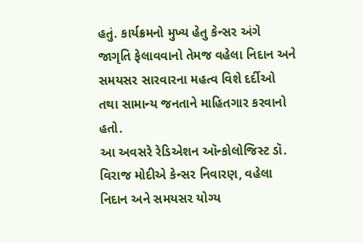હતું. કાર્યક્રમનો મુખ્ય હેતુ કેન્સર અંગે જાગૃતિ ફેલાવવાનો તેમજ વહેલા નિદાન અને સમયસર સારવારના મહત્વ વિશે દર્દીઓ તથા સામાન્ય જનતાને માહિતગાર કરવાનો હતો.
આ અવસરે રેડિએશન ઑન્કોલોજિસ્ટ ડૉ. વિરાજ મોદીએ કેન્સર નિવારણ, વહેલા નિદાન અને સમયસર યોગ્ય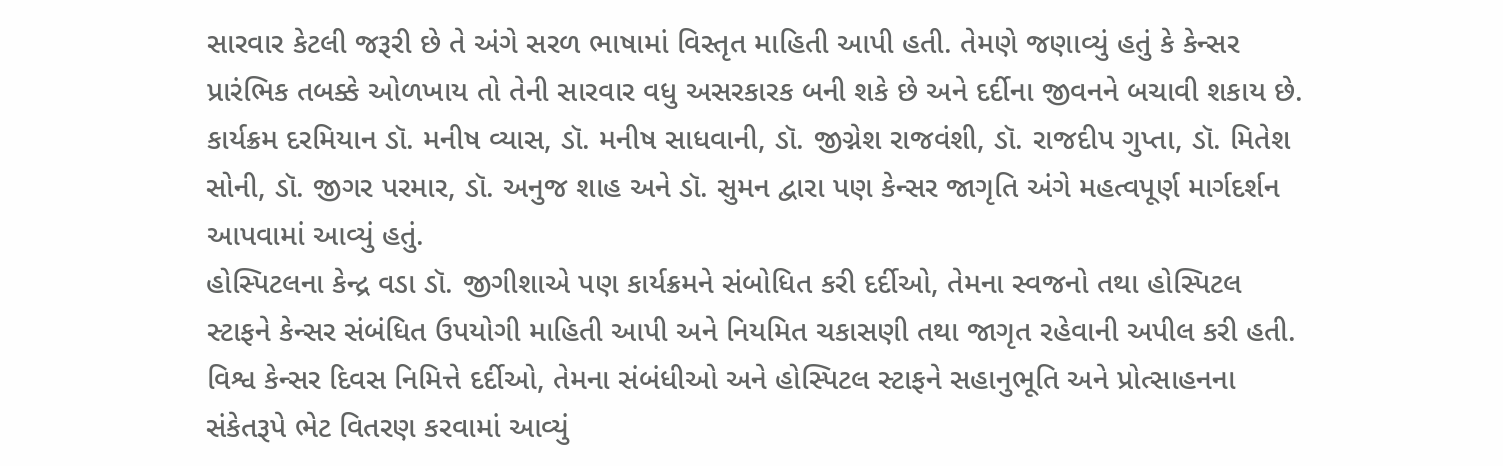સારવાર કેટલી જરૂરી છે તે અંગે સરળ ભાષામાં વિસ્તૃત માહિતી આપી હતી. તેમણે જણાવ્યું હતું કે કેન્સર પ્રારંભિક તબક્કે ઓળખાય તો તેની સારવાર વધુ અસરકારક બની શકે છે અને દર્દીના જીવનને બચાવી શકાય છે.
કાર્યક્રમ દરમિયાન ડૉ. મનીષ વ્યાસ, ડૉ. મનીષ સાધવાની, ડૉ. જીગ્નેશ રાજવંશી, ડૉ. રાજદીપ ગુપ્તા, ડૉ. મિતેશ સોની, ડૉ. જીગર પરમાર, ડૉ. અનુજ શાહ અને ડૉ. સુમન દ્વારા પણ કેન્સર જાગૃતિ અંગે મહત્વપૂર્ણ માર્ગદર્શન આપવામાં આવ્યું હતું.
હોસ્પિટલના કેન્દ્ર વડા ડૉ. જીગીશાએ પણ કાર્યક્રમને સંબોધિત કરી દર્દીઓ, તેમના સ્વજનો તથા હોસ્પિટલ સ્ટાફને કેન્સર સંબંધિત ઉપયોગી માહિતી આપી અને નિયમિત ચકાસણી તથા જાગૃત રહેવાની અપીલ કરી હતી.
વિશ્વ કેન્સર દિવસ નિમિત્તે દર્દીઓ, તેમના સંબંધીઓ અને હોસ્પિટલ સ્ટાફને સહાનુભૂતિ અને પ્રોત્સાહનના સંકેતરૂપે ભેટ વિતરણ કરવામાં આવ્યું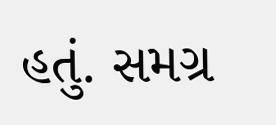હતું. સમગ્ર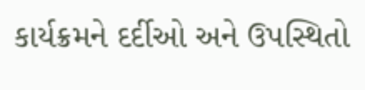કાર્યક્રમને દર્દીઓ અને ઉપસ્થિતો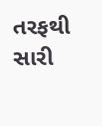તરફથી સારી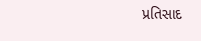પ્રતિસાદ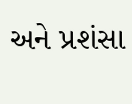અને પ્રશંસા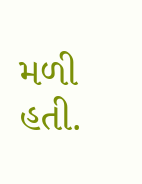મળી હતી.